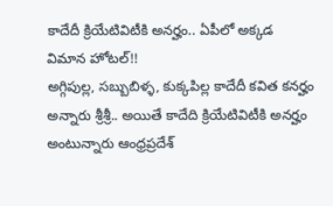కాదేదీ క్రియేటివిటీకి అనర్హం.. ఏపీలో అక్కడ విమాన హోటల్!!
అగ్గిపుల్ల, సబ్బుబిళ్ళ, కుక్కపిల్ల కాదేదీ కవిత కనర్హం అన్నారు శ్రీశ్రీ.. అయితే కాదేది క్రియేటివిటీకి అనర్హం అంటున్నారు ఆంధ్రప్రదేశ్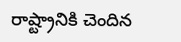రాష్ట్రానికి చెందిన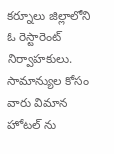కర్నూలు జిల్లాలోని ఓ రెస్టారెంట్ నిర్వాహకులు. సామాన్యుల కోసం వారు విమాన హోటల్ ను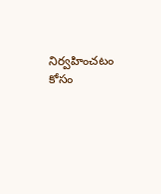నిర్వహించటం కోసం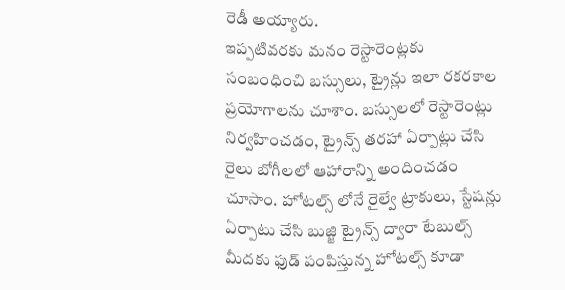రెడీ అయ్యారు.
ఇప్పటివరకు మనం రెస్టారెంట్లకు సంబంధించి బస్సులు, ట్రైన్లు ఇలా రకరకాల ప్రయోగాలను చూశాం. బస్సులలో రెస్టారెంట్లు నిర్వహించడం, ట్రైన్స్ తరహా ఏర్పాట్లు చేసి రైలు బోగీలలో ఆహారాన్ని అందించడం చూసాం. హోటల్స్ లోనే రైల్వే ట్రాకులు, స్టేషన్లు ఏర్పాటు చేసి బుజ్జి ట్రైన్స్ ద్వారా టేబుల్స్ మీదకు ఫుడ్ పంపిస్తున్న హోటల్స్ కూడా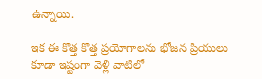ఉన్నాయి.

ఇక ఈ కొత్త కొత్త ప్రయోగాలను భోజన ప్రియులు కూడా ఇష్టంగా వెళ్లి వాటిలో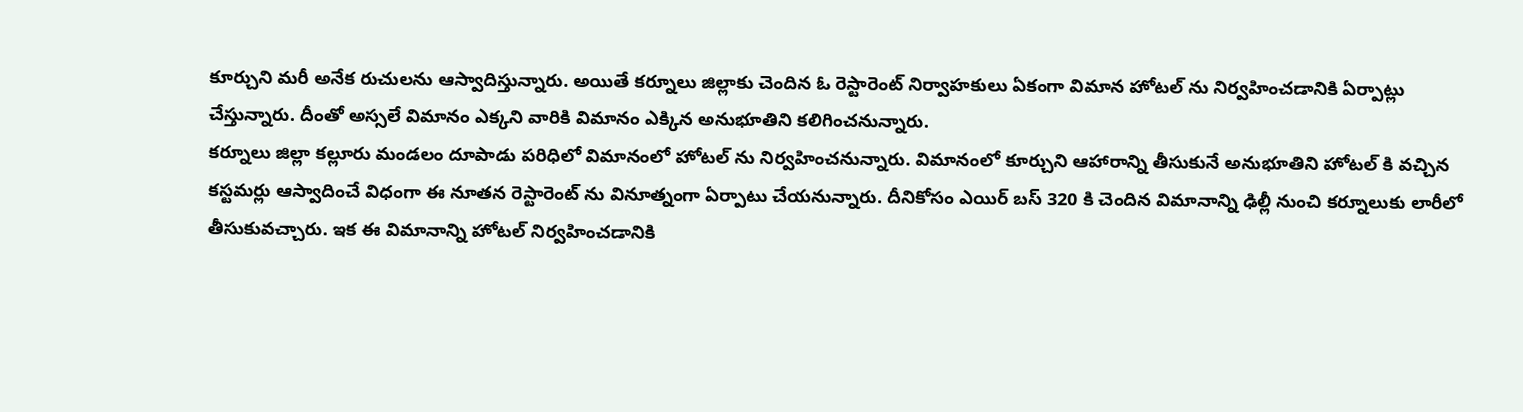కూర్చుని మరీ అనేక రుచులను ఆస్వాదిస్తున్నారు. అయితే కర్నూలు జిల్లాకు చెందిన ఓ రెస్టారెంట్ నిర్వాహకులు ఏకంగా విమాన హోటల్ ను నిర్వహించడానికి ఏర్పాట్లు చేస్తున్నారు. దీంతో అస్సలే విమానం ఎక్కని వారికి విమానం ఎక్కిన అనుభూతిని కలిగించనున్నారు.
కర్నూలు జిల్లా కల్లూరు మండలం దూపాడు పరిధిలో విమానంలో హోటల్ ను నిర్వహించనున్నారు. విమానంలో కూర్చుని ఆహారాన్ని తీసుకునే అనుభూతిని హోటల్ కి వచ్చిన కస్టమర్లు ఆస్వాదించే విధంగా ఈ నూతన రెస్టారెంట్ ను వినూత్నంగా ఏర్పాటు చేయనున్నారు. దీనికోసం ఎయిర్ బస్ 320 కి చెందిన విమానాన్ని ఢిల్లీ నుంచి కర్నూలుకు లారీలో తీసుకువచ్చారు. ఇక ఈ విమానాన్ని హోటల్ నిర్వహించడానికి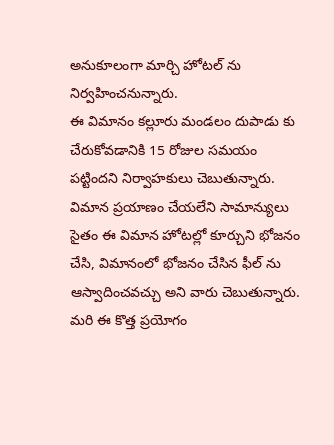అనుకూలంగా మార్చి హోటల్ ను నిర్వహించనున్నారు.
ఈ విమానం కల్లూరు మండలం దుపాడు కు చేరుకోవడానికి 15 రోజుల సమయం పట్టిందని నిర్వాహకులు చెబుతున్నారు. విమాన ప్రయాణం చేయలేని సామాన్యులు సైతం ఈ విమాన హోటల్లో కూర్చుని భోజనం చేసి, విమానంలో భోజనం చేసిన ఫీల్ ను ఆస్వాదించవచ్చు అని వారు చెబుతున్నారు. మరి ఈ కొత్త ప్రయోగం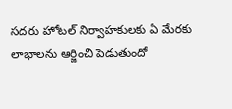సదరు హోటల్ నిర్వాహకులకు ఏ మేరకు లాభాలను ఆర్జించి పెడుతుందో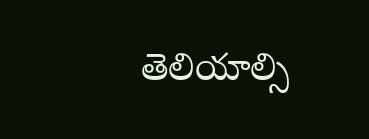తెలియాల్సి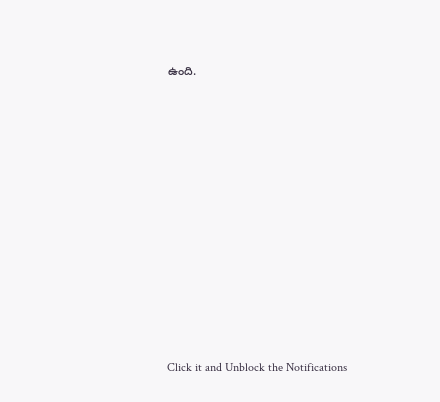ఉంది.












Click it and Unblock the Notifications